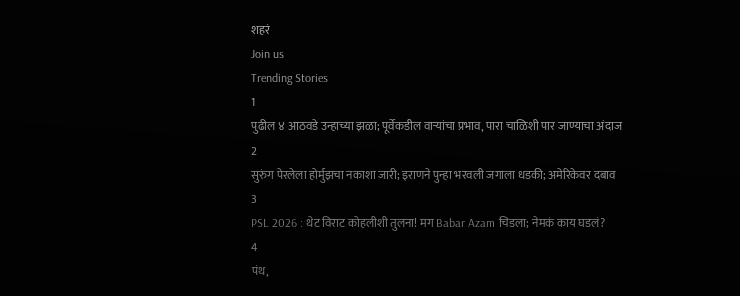शहरं
Join us
Trending Stories
1
पुढील ४ आठवडे उन्हाच्या झळा; पूर्वेकडील वाऱ्यांचा प्रभाव, पारा चाळिशी पार जाण्याचा अंदाज
2
सुरुंग पेरलेला होर्मुझचा नकाशा जारी; इराणने पुन्हा भरवली जगाला धडकी; अमेरिकेवर दबाव
3
PSL 2026 : थेट विराट कोहलीशी तुलना! मग Babar Azam चिडला; नेमकं काय घडलं?
4
पंथ,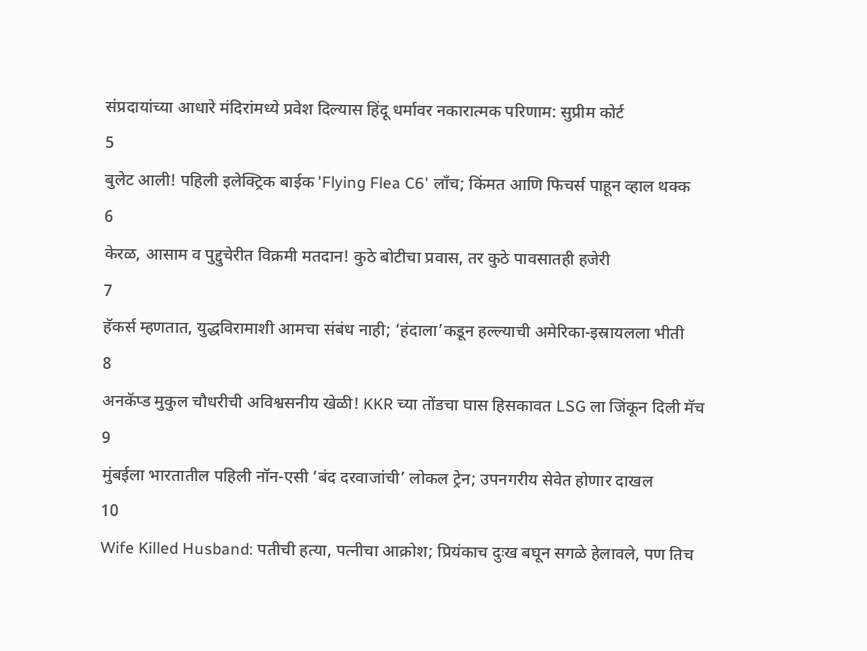संप्रदायांच्या आधारे मंदिरांमध्ये प्रवेश दिल्यास हिंदू धर्मावर नकारात्मक परिणाम: सुप्रीम कोर्ट
5
बुलेट आली! पहिली इलेक्ट्रिक बाईक 'Flying Flea C6' लाँच; किंमत आणि फिचर्स पाहून व्हाल थक्क
6
केरळ, आसाम व पुद्दुचेरीत विक्रमी मतदान! कुठे बोटीचा प्रवास, तर कुठे पावसातही हजेरी
7
हॅकर्स म्हणतात, युद्धविरामाशी आमचा संबंध नाही; ‘हंदाला’कडून हल्ल्याची अमेरिका-इस्रायलला भीती
8
अनकॅप्ड मुकुल चौधरीची अविश्वसनीय खेळी! KKR च्या तोंडचा घास हिसकावत LSG ला जिंकून दिली मॅच
9
मुंबईला भारतातील पहिली नॉन-एसी ‘बंद दरवाजांची’ लोकल ट्रेन; उपनगरीय सेवेत होणार दाखल
10
Wife Killed Husband: पतीची हत्या, पत्नीचा आक्रोश; प्रियंकाच दुःख बघून सगळे हेलावले, पण तिच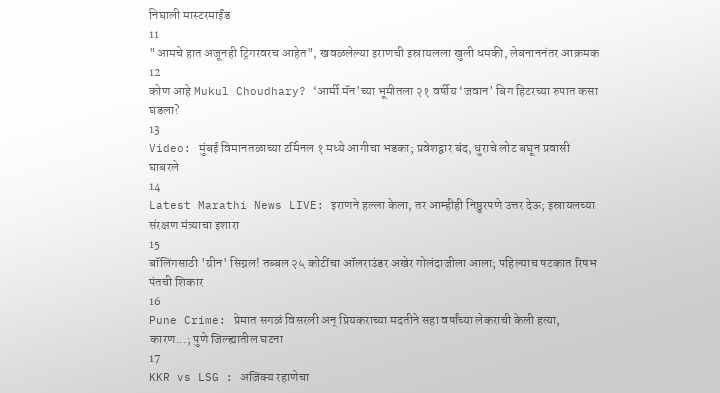निघाली मास्टरमाईंड
11
"आमचे हात अजूनही ट्रिगरवरच आहेत", खवळलेल्या इराणची इस्रायलला खुली धमकी, लेबनाननंतर आक्रमक
12
कोण आहे Mukul Choudhary? ‘आर्मी मॅन’च्या भूमीतला २१ वर्षीय ‘जवान’ बिग हिटरच्या रुपात कसा घडला?
13
Video: मुंबई विमानतळाच्या टर्मिनल १ मध्ये आगीचा भडका; प्रवेशद्वार बंद, धुराचे लोट बघून प्रवासी घाबरले
14
Latest Marathi News LIVE: इराणने हल्ला केला, तर आम्हीही निष्ठुरपणे उत्तर देऊ; इस्रायलच्या संरक्षण मंत्र्याचा इशारा
15
बॉलिंगसाठी 'ग्रीन' सिग्नल! तब्बल २५ कोटींचा ऑलराउंडर अखेर गोलंदाजीला आला; पहिल्याच षटकात रिषभ पंतची शिकार
16
Pune Crime: प्रेमात सगळं विसरली अन् प्रियकराच्या मदतीने सहा वर्षांच्या लेकराची केली हत्या, कारण...; पुणे जिल्ह्यातील घटना
17
KKR vs LSG : अजिंक्य रहाणेचा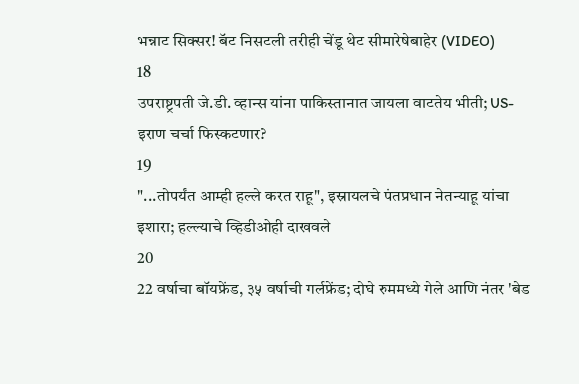भन्नाट सिक्सर! बॅट निसटली तरीही चेंडू थेट सीमारेषेबाहेर (VIDEO)
18
उपराष्ट्रपती जे.डी. व्हान्स यांना पाकिस्तानात जायला वाटतेय भीती; US-इराण चर्चा फिस्कटणार?
19
"...तोपर्यंत आम्ही हल्ले करत राहू", इस्रायलचे पंतप्रधान नेतन्याहू यांचा इशारा; हल्ल्याचे व्हिडीओही दाखवले
20
22 वर्षाचा बॉयफ्रेंड, ३५ वर्षाची गर्लफ्रेंड; दोघे रुममध्ये गेले आणि नंतर 'बेड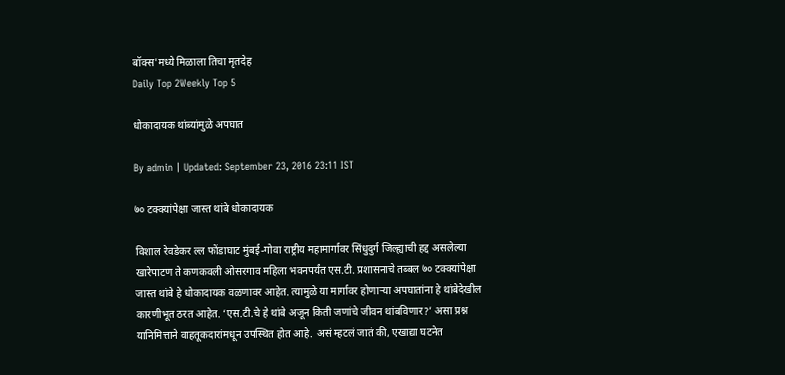बॉक्स'मध्ये मिळाला तिचा मृतदेह
Daily Top 2Weekly Top 5

धोकादायक थांब्यांमुळे अपघात

By admin | Updated: September 23, 2016 23:11 IST

७० टक्क्यांपेक्षा जास्त थांबे धोकादायक

विशाल रेवडेकर ल्ल फोंडाघाट मुंबई-गोवा राष्ट्रीय महामार्गावर सिंधुदुर्ग जिल्ह्याची हद्द असलेल्या खारेपाटण ते कणकवली ओसरगाव महिला भवनपर्यंत एस.टी. प्रशासनाचे तब्बल ७० टक्क्यांपेक्षा जास्त थांबे हे धोकादायक वळणावर आहेत. त्यामुळे या मार्गावर होणाऱ्या अपघातांना हे थांबेदेखील कारणीभूत ठरत आहेत. ‘एस.टी.चे हे थांबे अजून किती जणांचे जीवन थांबविणार?’ असा प्रश्न यानिमित्ताने वाहतूकदारांमधून उपस्थित होत आहे. असं म्हटलं जातं की, एखाद्या घटनेत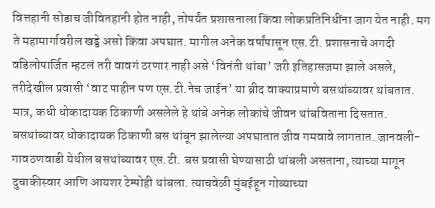वित्तहानी सोडाच जीवितहानी होत नाही, तोपर्यंत प्रशासनाला किंवा लोकप्रतिनिधींना जाग येत नाही. मग ते महामार्गावरील खड्डे असो किंवा अपघात. मागील अनेक वर्षांपासून एस.टी. प्रशासनाचे अगदी वडिलोपार्जित म्हटलं तरी वावगं ठरणार नाही असे ‘विनंती थांबा’ जरी इतिहासजमा झाले असले, तरीदेखील प्रवासी ‘वाट पाहीन पण एस.टी.नेच जाईन’ या ब्रीद वाक्याप्रमाणे बसथांब्यावर थांबतात. मात्र, कधी धोकादायक ठिकाणी असलेले हे थांबे अनेक लोकांचे जीवन थांबविताना दिसतात. बसथांब्यावर धोकादायक ठिकाणी बस थांबून झालेल्या अपघातात जीव गमवावे लागतात. जानवली-गावठणवाडी येथील बसथांब्यावर एस.टी. बस प्रवासी घेण्यासाठी थांबली असताना, त्याच्या मागून दुचाकीस्वार आणि आयशर टेम्पोही थांबला. त्याचवेळी मुंबईहून गोव्याच्या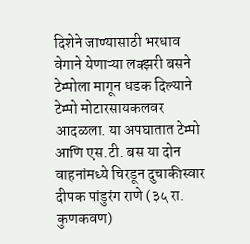दिशेने जाण्यासाठी भरधाव वेगाने येणाऱ्या लक्झरी बसने टेम्पोला मागून धडक दिल्याने टेम्पो मोटारसायकलवर आदळला. या अपघातात टेम्पो आणि एस.टी. बस या दोन वाहनांमध्ये चिरडून दुचाकीस्वार दीपक पांडुरंग राणे (३५ रा. कुणकवण)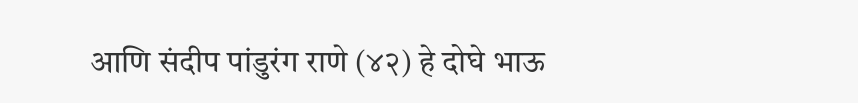आणि संदीप पांडुरंग राणे (४२) हे दोघे भाऊ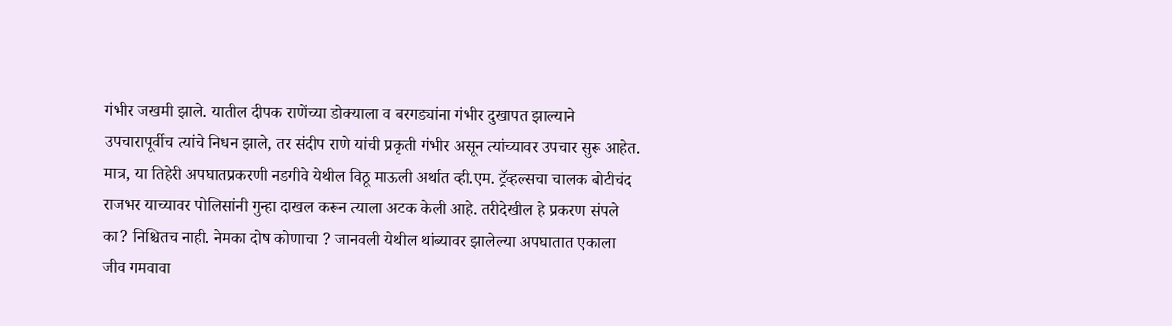गंभीर जखमी झाले. यातील दीपक राणेंच्या डोक्याला व बरगड्यांना गंभीर दुखापत झाल्याने उपचारापूर्वीच त्यांचे निधन झाले, तर संदीप राणे यांची प्रकृती गंभीर असून त्यांच्यावर उपचार सुरू आहेत. मात्र, या तिहेरी अपघातप्रकरणी नडगीवे येथील विठू माऊली अर्थात व्ही.एम. ट्रॅव्हल्सचा चालक बोटीचंद राजभर याच्यावर पोलिसांनी गुन्हा दाखल करून त्याला अटक केली आहे. तरीदेखील हे प्रकरण संपले का? निश्चितच नाही. नेमका दोष कोणाचा ? जानवली येथील थांब्यावर झालेल्या अपघातात एकाला जीव गमवावा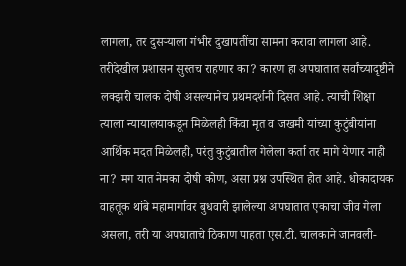लागला, तर दुसऱ्याला गंभीर दुखापतींचा सामना करावा लागला आहे. तरीदेखील प्रशासन सुस्तच राहणार का? कारण हा अपघातात सर्वांच्यादृष्टीने लक्झरी चालक दोषी असल्यानेच प्रथमदर्शनी दिसत आहे. त्याची शिक्षा त्याला न्यायालयाकडून मिळेलही किंवा मृत व जखमी यांच्या कुटुंबीयांना आर्थिक मदत मिळेलही, परंतु कुटुंबातील गेलेला कर्ता तर मागे येणार नाही ना? मग यात नेमका दोषी कोण, असा प्रश्न उपस्थित होत आहे. धोकादायक वाहतूक थांबे महामार्गावर बुधवारी झालेल्या अपघातात एकाचा जीव गेला असला, तरी या अपघाताचे ठिकाण पाहता एस.टी. चालकाने जानवली-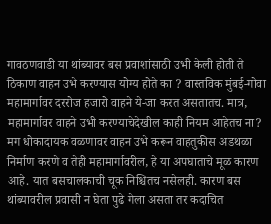गावठणवाडी या थांब्यावर बस प्रवाशांसाठी उभी केली होती ते ठिकाण वाहन उभे करण्यास योग्य होते का ? वास्तविक मुंबई-गोवा महामार्गावर दररोज हजारो वाहने ये-जा करत असतातच. मात्र, महामार्गावर वाहने उभी करण्याचेदेखील काही नियम आहेतच ना? मग धोकादायक वळणावर वाहन उभे करून वाहतुकीस अडथळा निर्माण करणे व तेही महामार्गावरील, हे या अपघाताचे मूळ कारण आहे. यात बसचालकाची चूक निश्चितच नसेलही. कारण बस थांब्यावरील प्रवासी न घेता पुढे गेला असता तर कदाचित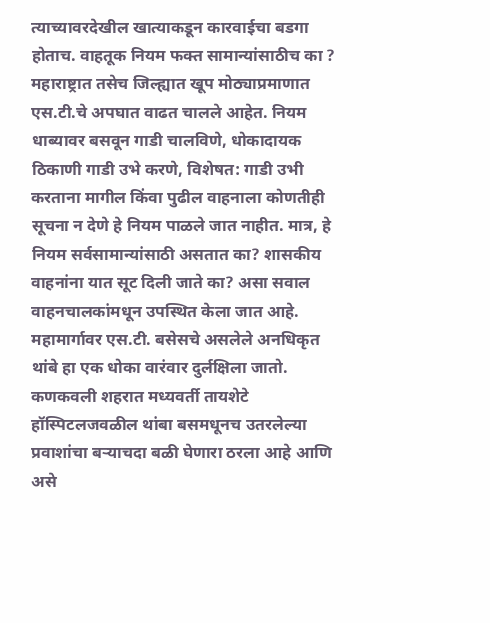त्याच्यावरदेखील खात्याकडून कारवाईचा बडगा होताच. वाहतूक नियम फक्त सामान्यांसाठीच का ? महाराष्ट्रात तसेच जिल्ह्यात खूप मोठ्याप्रमाणात एस.टी.चे अपघात वाढत चालले आहेत. नियम धाब्यावर बसवून गाडी चालविणे, धोकादायक ठिकाणी गाडी उभे करणे, विशेषत: गाडी उभी करताना मागील किंवा पुढील वाहनाला कोणतीही सूचना न देणे हे नियम पाळले जात नाहीत. मात्र, हे नियम सर्वसामान्यांसाठी असतात का? शासकीय वाहनांना यात सूट दिली जाते का? असा सवाल वाहनचालकांमधून उपस्थित केला जात आहे. महामार्गावर एस.टी. बसेसचे असलेले अनधिकृत थांबे हा एक धोका वारंवार दुर्लक्षिला जातो. कणकवली शहरात मध्यवर्ती तायशेटे हॉस्पिटलजवळील थांबा बसमधूनच उतरलेल्या प्रवाशांचा बऱ्याचदा बळी घेणारा ठरला आहे आणि असे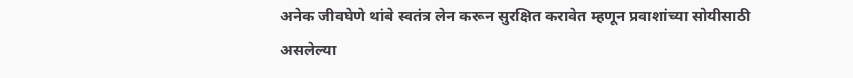अनेक जीवघेणे थांबे स्वतंत्र लेन करून सुरक्षित करावेत म्हणून प्रवाशांच्या सोयीसाठी असलेल्या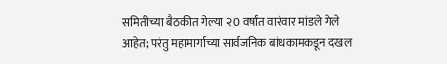समितीच्या बैठकीत गेल्या २0 वर्षांत वारंवार मांडले गेले आहेत; परंतु महामार्गाच्या सार्वजनिक बांधकामकडून दखल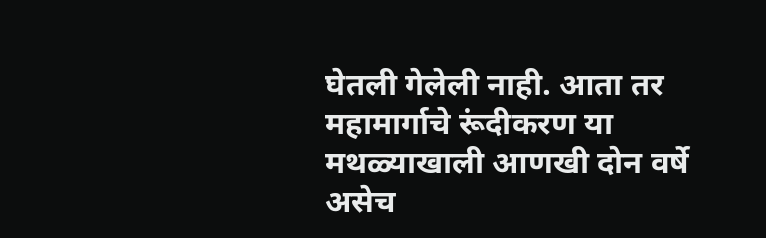घेतली गेलेली नाही. आता तर महामार्गाचे रूंदीकरण या मथळ्याखाली आणखी दोन वर्षे असेच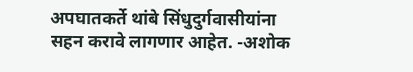अपघातकर्ते थांबे सिंधुदुर्गवासीयांना सहन करावे लागणार आहेत. -अशोक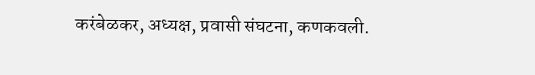करंबेळकर, अध्यक्ष, प्रवासी संघटना, कणकवली.